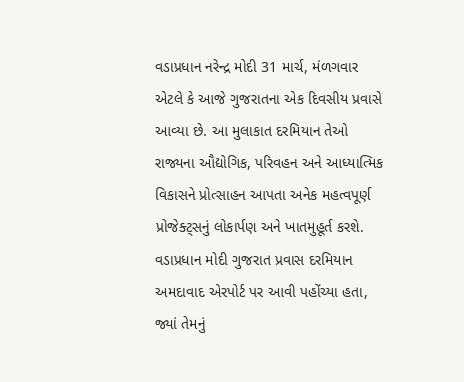વડાપ્રધાન નરેન્દ્ર મોદી 31 માર્ચ, મંળગવાર એટલે કે આજે ગુજરાતના એક દિવસીય પ્રવાસે આવ્યા છે. આ મુલાકાત દરમિયાન તેઓ રાજ્યના ઔદ્યોગિક, પરિવહન અને આધ્યાત્મિક વિકાસને પ્રોત્સાહન આપતા અનેક મહત્વપૂર્ણ પ્રોજેક્ટ્સનું લોકાર્પણ અને ખાતમુહૂર્ત કરશે. વડાપ્રધાન મોદી ગુજરાત પ્રવાસ દરમિયાન અમદાવાદ એરપોર્ટ પર આવી પહોંચ્યા હતા, જ્યાં તેમનું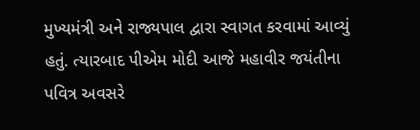મુખ્યમંત્રી અને રાજ્યપાલ દ્વારા સ્વાગત કરવામાં આવ્યું હતું. ત્યારબાદ પીએમ મોદી આજે મહાવીર જયંતીના પવિત્ર અવસરે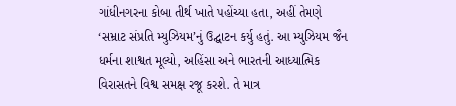ગાંધીનગરના કોબા તીર્થ ખાતે પહોંચ્યા હતા, અહીં તેમણે ‘સમ્રાટ સંપ્રતિ મ્યુઝિયમ’નું ઉદ્ઘાટન કર્યુ હતું. આ મ્યુઝિયમ જૈન ધર્મના શાશ્વત મૂલ્યો, અહિંસા અને ભારતની આધ્યાત્મિક વિરાસતને વિશ્વ સમક્ષ રજૂ કરશે. તે માત્ર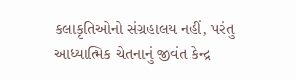કલાકૃતિઓનો સંગ્રહાલય નહીં, પરંતુ આધ્યાત્મિક ચેતનાનું જીવંત કેન્દ્ર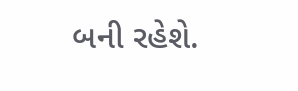બની રહેશે.